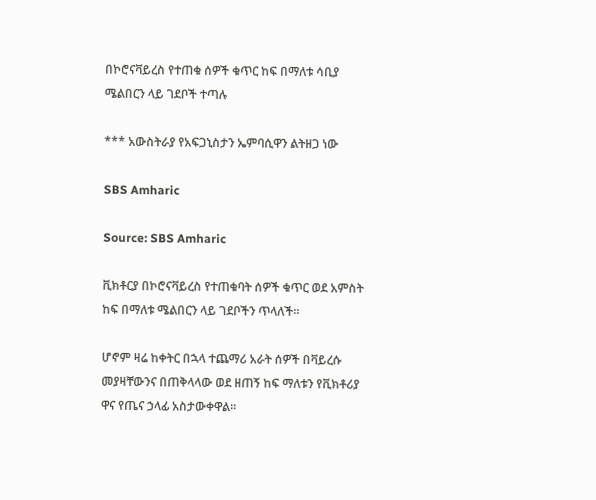በኮሮናቫይረስ የተጠቁ ሰዎች ቁጥር ከፍ በማለቱ ሳቢያ ሜልበርን ላይ ገደቦች ተጣሉ

*** አውስትራያ የአፍጋኒስታን ኤምባሲዋን ልትዘጋ ነው

SBS Amharic

Source: SBS Amharic

ቪክቶርያ በኮሮናቫይረስ የተጠቁባት ሰዎች ቁጥር ወደ አምስት ከፍ በማለቱ ሜልበርን ላይ ገደቦችን ጥላለች።

ሆኖም ዛሬ ከቀትር በኋላ ተጨማሪ አራት ሰዎች በቫይረሱ መያዛቸውንና በጠቅላላው ወደ ዘጠኝ ከፍ ማለቱን የቪክቶሪያ ዋና የጤና ኃላፊ አስታውቀዋል።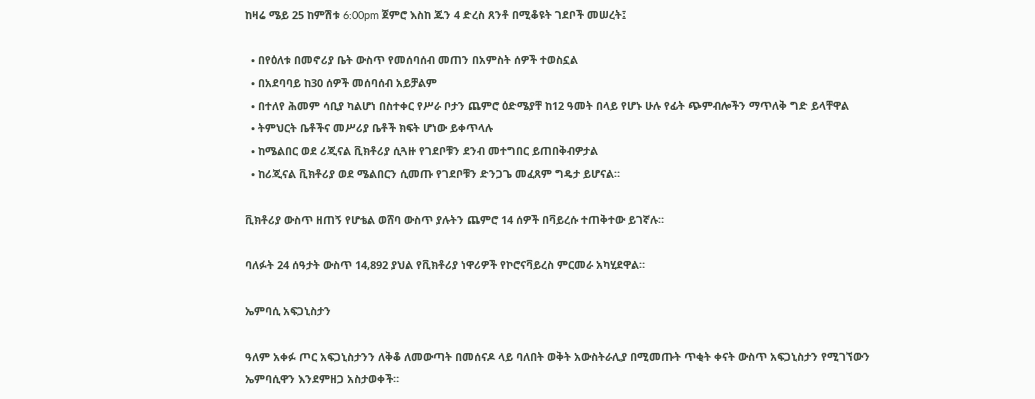ከዛሬ ሜይ 25 ከምሽቱ 6:00pm ጀምሮ እስከ ጁን 4 ድረስ ጸንቶ በሚቆዩት ገደቦች መሠረት፤

  • በየዕለቱ በመኖሪያ ቤት ውስጥ የመሰባሰብ መጠን በአምስት ሰዎች ተወስኗል
  • በአደባባይ ከ30 ሰዎች መሰባሰብ አይቻልም
  • በተለየ ሕመም ሳቢያ ካልሆነ በስተቀር የሥራ ቦታን ጨምሮ ዕድሜያቸ ከ12 ዓመት በላይ የሆኑ ሁሉ የፊት ጭምብሎችን ማጥለቅ ግድ ይላቸዋል
  • ትምህርት ቤቶችና መሥሪያ ቤቶች ክፍት ሆነው ይቀጥላሉ
  • ከሜልበር ወደ ሪጂናል ቪክቶሪያ ሲጓዙ የገደቦቹን ደንብ መተግበር ይጠበቅብዎታል
  • ከሪጂናል ቪክቶሪያ ወደ ሜልበርን ሲመጡ የገደቦቹን ድንጋጌ መፈጸም ግዴታ ይሆናል።

ቪክቶሪያ ውስጥ ዘጠኝ የሆቴል ወሸባ ውስጥ ያሉትን ጨምሮ 14 ሰዎች በቫይረሱ ተጠቅተው ይገኛሉ።

ባለፉት 24 ሰዓታት ውስጥ 14,892 ያህል የቪክቶሪያ ነዋሪዎች የኮሮናቫይረስ ምርመራ አካሂደዋል።

ኤምባሲ አፍጋኒስታን

ዓለም አቀፉ ጦር አፍጋኒስታንን ለቅቆ ለመውጣት በመሰናዶ ላይ ባለበት ወቅት አውስትራሊያ በሚመጡት ጥቂት ቀናት ውስጥ አፍጋኒስታን የሚገኘውን ኤምባሲዋን እንደምዘጋ አስታወቀች።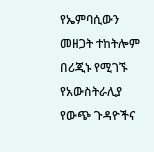የኤምባሲውን መዘጋት ተከትሎም በሪጂኑ የሚገኙ የአውስትራሊያ የውጭ ጉዳዮችና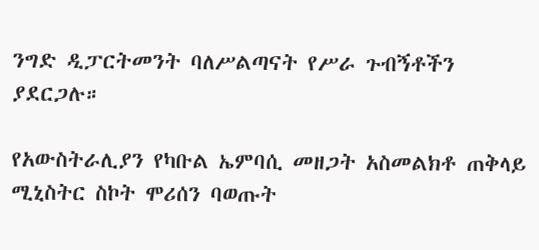ንግድ ዲፓርትመንት ባለሥልጣናት የሥራ ጉብኝቶችን ያደርጋሉ።

የአውስትራሊያን የካቡል ኤምባሲ መዘጋት አስመልክቶ ጠቅላይ ሚኒስትር ስኮት ሞሪሰን ባወጡት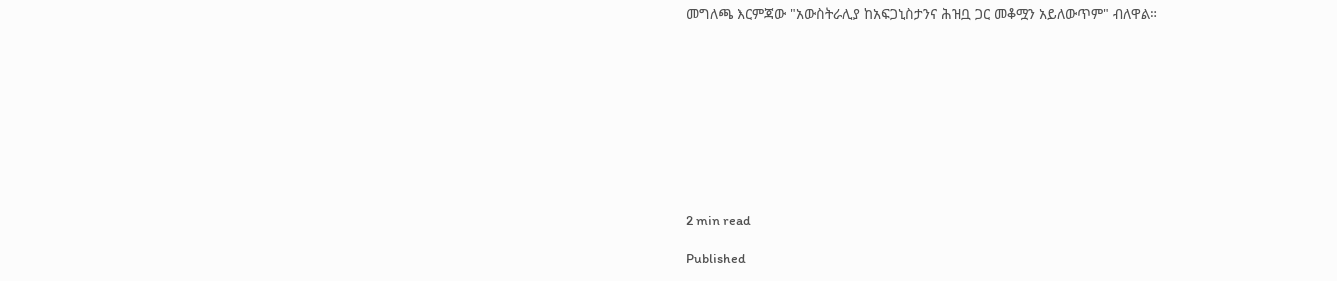መግለጫ እርምጃው "አውስትራሊያ ከአፍጋኒስታንና ሕዝቧ ጋር መቆሟን አይለውጥም" ብለዋል።










2 min read

Published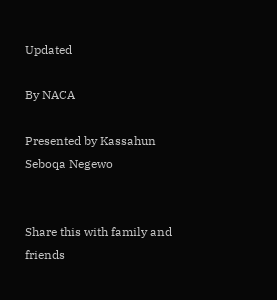Updated

By NACA

Presented by Kassahun Seboqa Negewo


Share this with family and friends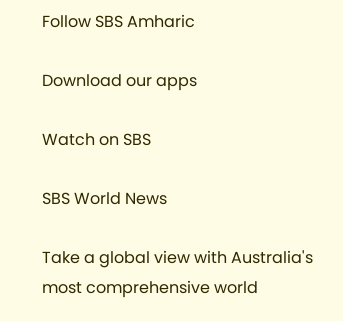Follow SBS Amharic

Download our apps

Watch on SBS

SBS World News

Take a global view with Australia's most comprehensive world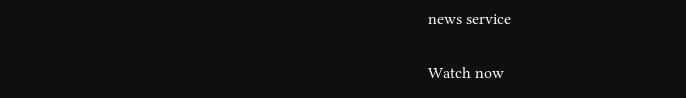news service

Watch now